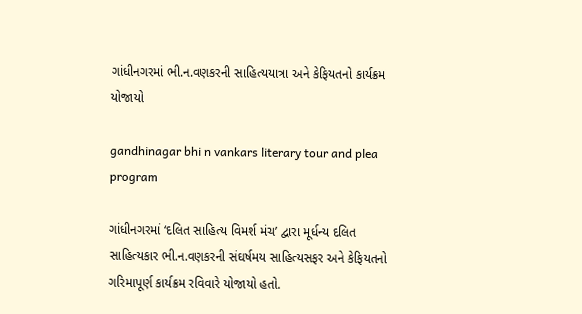ગાંધીનગરમાં ભી.ન.વણકરની સાહિત્યયાત્રા અને કેફિયતનો કાર્યક્રમ યોજાયો

gandhinagar bhi n vankars literary tour and plea program

ગાંધીનગરમાં ‘દલિત સાહિત્ય વિમર્શ મંચ’ દ્વારા મૂર્ધન્ય દલિત સાહિત્યકાર ભી.ન.વણકરની સંઘર્ષમય સાહિત્યસફર અને કેફિયતનો ગરિમાપૂર્ણ કાર્યક્રમ રવિવારે યોજાયો હતો.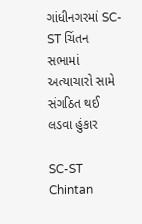ગાંધીનગરમાં SC-ST ચિંતન સભામાં અત્યાચારો સામે સંગઠિત થઈ લડવા હુંકાર

SC-ST Chintan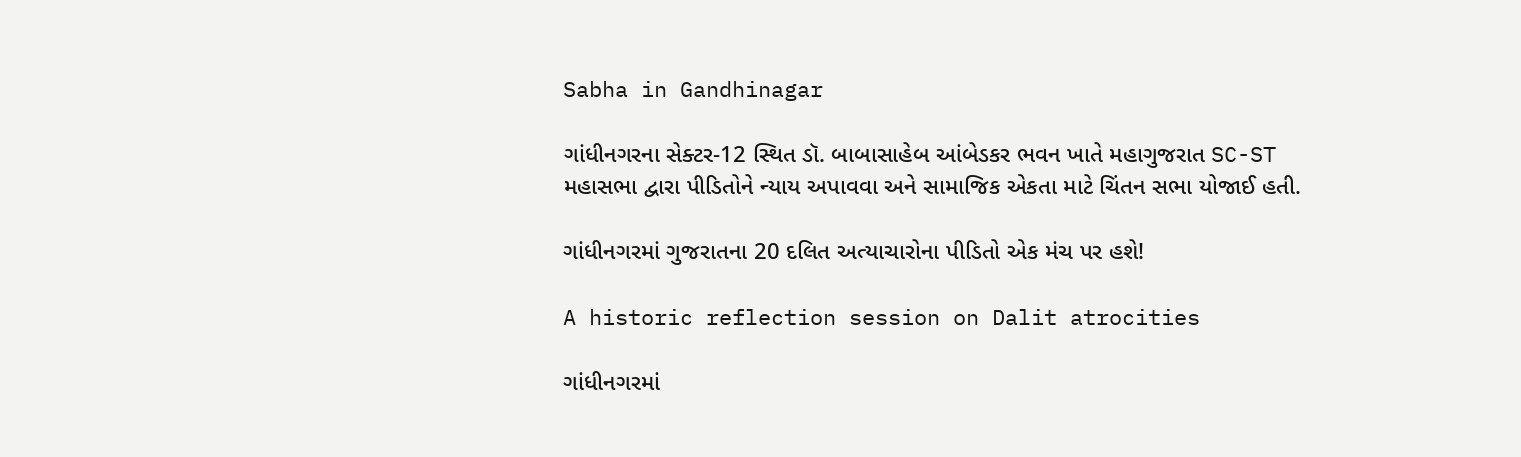Sabha in Gandhinagar

ગાંધીનગરના સેક્ટર-12 સ્થિત ડૉ. બાબાસાહેબ આંબેડકર ભવન ખાતે મહાગુજરાત SC-ST મહાસભા દ્વારા પીડિતોને ન્યાય અપાવવા અને સામાજિક એકતા માટે ચિંતન સભા યોજાઈ હતી.

ગાંધીનગરમાં ગુજરાતના 20 દલિત અત્યાચારોના પીડિતો એક મંચ પર હશે!

A historic reflection session on Dalit atrocities

ગાંધીનગરમાં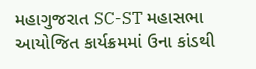મહાગુજરાત SC-ST મહાસભા આયોજિત કાર્યક્રમમાં ઉના કાંડથી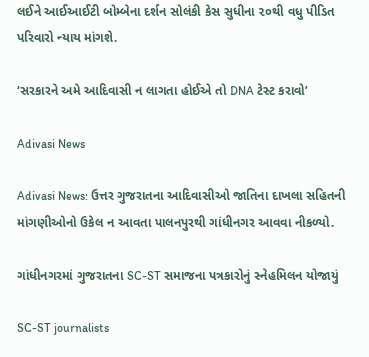લઈને આઈઆઈટી બોમ્બેના દર્શન સોલંકી કેસ સુધીના ૨૦થી વધુ પીડિત પરિવારો ન્યાય માંગશે.

‘સરકારને અમે આદિવાસી ન લાગતા હોઈએ તો DNA ટેસ્ટ કરાવો’

Adivasi News

Adivasi News: ઉત્તર ગુજરાતના આદિવાસીઓ જાતિના દાખલા સહિતની માંગણીઓનો ઉકેલ ન આવતા પાલનપુરથી ગાંધીનગર આવવા નીકળ્યો.

ગાંધીનગરમાં ગુજરાતના SC-ST સમાજના પત્રકારોનું સ્નેહમિલન યોજાયું

SC-ST journalists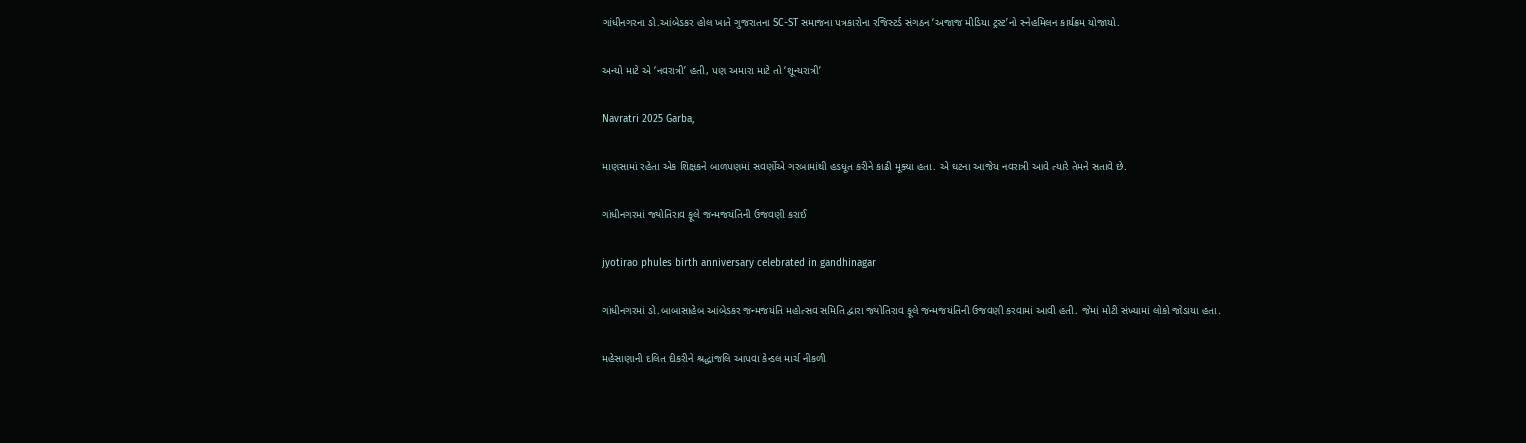ગાંધીનગરના ડો.આંબેડકર હોલ ખાતે ગુજરાતના SC-ST સમાજના પત્રકારોના રજિસ્ટર્ડ સંગઠન ‘અજાજ મીડિયા ટ્રસ્ટ’નો સ્નેહમિલન કાર્યક્રમ યોજાયો.

અન્યો માટે એ ‘નવરાત્રી’ હતી, પણ અમારા માટે તો ‘શૂન્યરાત્રી’

Navratri 2025 Garba,

માણસામાં રહેતા એક શિક્ષકને બાળપણમાં સવર્ણોએ ગરબામાંથી હડધૂત કરીને કાઢી મૂક્યા હતા. એ ઘટના આજેય નવરાત્રી આવે ત્યારે તેમને સતાવે છે.

ગાંધીનગરમાં જ્યોતિરાવ ફૂલે જન્મજયંતિની ઉજવણી કરાઈ

jyotirao phules birth anniversary celebrated in gandhinagar

ગાંધીનગરમાં ડો.બાબાસાહેબ આંબેડકર જન્મજયંતિ મહોત્સવ સમિતિ દ્વારા જ્યોતિરાવ ફૂલે જન્મજયંતિની ઉજવણી કરવામાં આવી હતી. જેમાં મોટી સંખ્યામાં લોકો જોડાયા હતા.

મહેસાણાની દલિત દીકરીને શ્રદ્ધાંજલિ આપવા કેન્ડલ માર્ચ નીકળી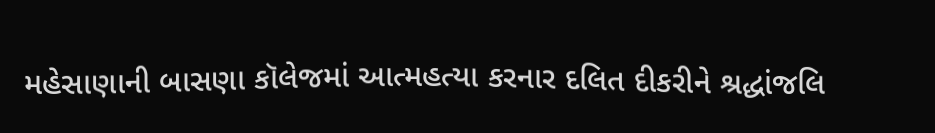મહેસાણાની બાસણા કૉલેજમાં આત્મહત્યા કરનાર દલિત દીકરીને શ્રદ્ધાંજલિ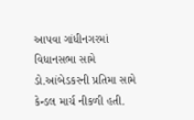આપવા ગાંધીનગરમાં વિધાનસભા સામે ડો.આંબેડકરની પ્રતિમા સામે કેન્ડલ માર્ચ નીકળી હતી.